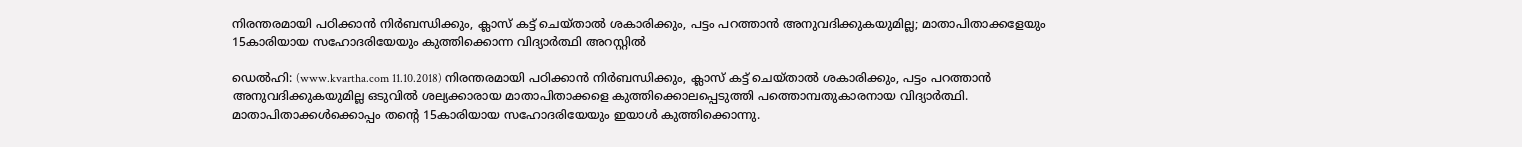നിരന്തരമായി പഠിക്കാന്‍ നിര്‍ബന്ധിക്കും, ക്ലാസ് കട്ട് ചെയ്താല്‍ ശകാരിക്കും, പട്ടം പറത്താന്‍ അനുവദിക്കുകയുമില്ല; മാതാപിതാക്കളേയും 15കാരിയായ സഹോദരിയേയും കുത്തിക്കൊന്ന വിദ്യാര്‍ത്ഥി അറസ്റ്റില്‍

ഡെല്‍ഹി: (www.kvartha.com 11.10.2018) നിരന്തരമായി പഠിക്കാന്‍ നിര്‍ബന്ധിക്കും, ക്ലാസ് കട്ട് ചെയ്താല്‍ ശകാരിക്കും, പട്ടം പറത്താന്‍ അനുവദിക്കുകയുമില്ല ഒടുവില്‍ ശല്യക്കാരായ മാതാപിതാക്കളെ കുത്തിക്കൊലപ്പെടുത്തി പത്തൊമ്പതുകാരനായ വിദ്യാര്‍ത്ഥി. മാതാപിതാക്കള്‍ക്കൊപ്പം തന്റെ 15കാരിയായ സഹോദരിയേയും ഇയാള്‍ കുത്തിക്കൊന്നു.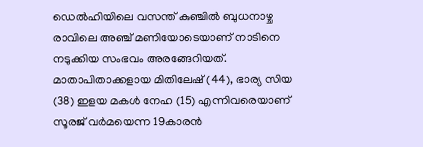ഡെല്‍ഹിയിലെ വസന്ത് കുഞ്ചില്‍ ബുധനാഴ്ച രാവിലെ അഞ്ച് മണിയോടെയാണ് നാടിനെ നടുക്കിയ സംഭവം അരങ്ങേറിയത്. മാതാപിതാക്കളായ മിതിലേഷ് (44), ഭാര്യ സിയ (38) ഇളയ മകള്‍ നേഹ (15) എന്നിവരെയാണ് സൂരജ് വര്‍മയെന്ന 19കാരന്‍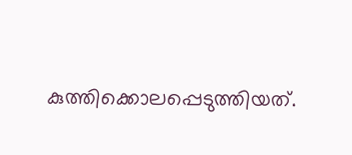കുത്തിക്കൊലപ്പെടുത്തിയത്.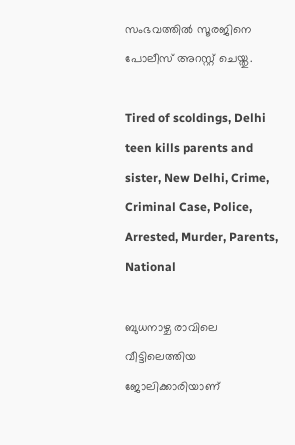സംഭവത്തില്‍ സൂരജിനെ പോലീസ് അറസ്റ്റ് ചെയ്തു.

Tired of scoldings, Delhi teen kills parents and sister, New Delhi, Crime, Criminal Case, Police, Arrested, Murder, Parents, National

ബുധനാഴ്ച രാവിലെ വീട്ടിലെത്തിയ ജോലിക്കാരിയാണ്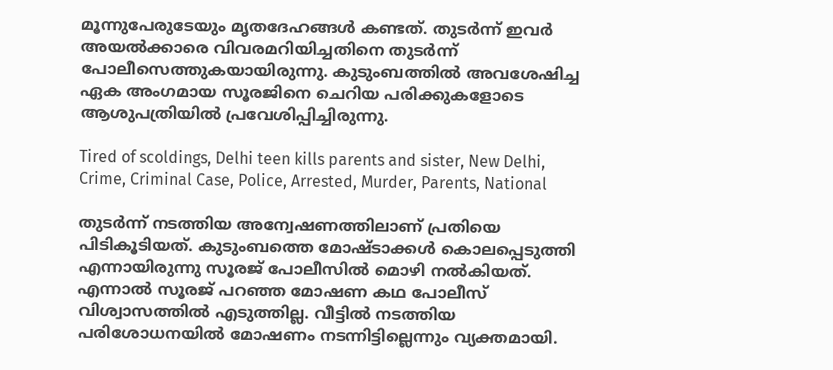മൂന്നുപേരുടേയും മൃതദേഹങ്ങള്‍ കണ്ടത്. തുടര്‍ന്ന് ഇവര്‍ അയല്‍ക്കാരെ വിവരമറിയിച്ചതിനെ തുടര്‍ന്ന് പോലീസെത്തുകയായിരുന്നു. കുടുംബത്തില്‍ അവശേഷിച്ച ഏക അംഗമായ സൂരജിനെ ചെറിയ പരിക്കുകളോടെ ആശുപത്രിയില്‍ പ്രവേശിപ്പിച്ചിരുന്നു.

Tired of scoldings, Delhi teen kills parents and sister, New Delhi, Crime, Criminal Case, Police, Arrested, Murder, Parents, National

തുടര്‍ന്ന് നടത്തിയ അന്വേഷണത്തിലാണ് പ്രതിയെ പിടികൂടിയത്. കുടുംബത്തെ മോഷ്ടാക്കള്‍ കൊലപ്പെടുത്തി എന്നായിരുന്നു സൂരജ് പോലീസില്‍ മൊഴി നല്‍കിയത്. എന്നാല്‍ സൂരജ് പറഞ്ഞ മോഷണ കഥ പോലീസ് വിശ്വാസത്തില്‍ എടുത്തില്ല. വീട്ടില്‍ നടത്തിയ പരിശോധനയില്‍ മോഷണം നടന്നിട്ടില്ലെന്നും വ്യക്തമായി.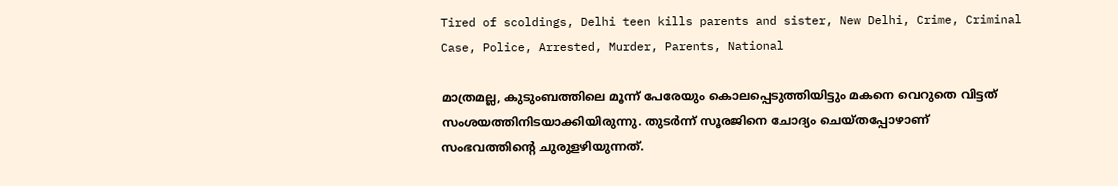Tired of scoldings, Delhi teen kills parents and sister, New Delhi, Crime, Criminal Case, Police, Arrested, Murder, Parents, National

മാത്രമല്ല, കുടുംബത്തിലെ മൂന്ന് പേരേയും കൊലപ്പെടുത്തിയിട്ടും മകനെ വെറുതെ വിട്ടത് സംശയത്തിനിടയാക്കിയിരുന്നു. തുടര്‍ന്ന് സൂരജിനെ ചോദ്യം ചെയ്തപ്പോഴാണ് സംഭവത്തിന്റെ ചുരുളഴിയുന്നത്.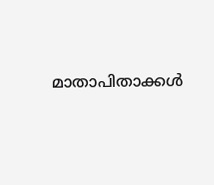മാതാപിതാക്കള്‍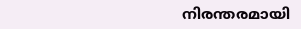നിരന്തരമായി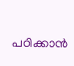പഠിക്കാന്‍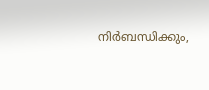നിര്‍ബന്ധിക്കും,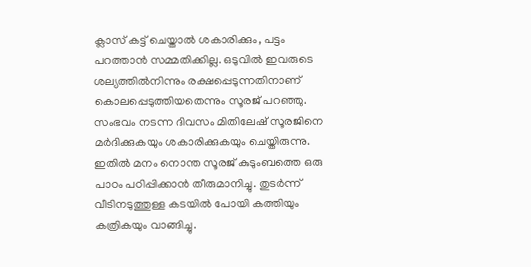ക്ലാസ് കട്ട് ചെയ്താല്‍ ശകാരിക്കും, പട്ടം പറത്താന്‍ സമ്മതിക്കില്ല. ഒടുവില്‍ ഇവരുടെ ശല്യത്തില്‍നിന്നും രക്ഷപ്പെടുന്നതിനാണ് കൊലപ്പെടുത്തിയതെന്നും സൂരജ് പറഞ്ഞു. സംഭവം നടന്ന ദിവസം മിതിലേഷ് സൂരജിനെ മര്‍ദിക്കുകയും ശകാരിക്കുകയും ചെയ്തിരുന്നു. ഇതില്‍ മനം നൊന്ത സൂരജ് കുടുംബത്തെ ഒരു പാഠം പഠിപ്പിക്കാന്‍ തീരുമാനിച്ചു. തുടര്‍ന്ന് വീടിനടുത്തുള്ള കടയില്‍ പോയി കത്തിയും കത്രികയും വാങ്ങിച്ചു.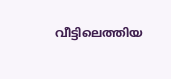വീട്ടിലെത്തിയ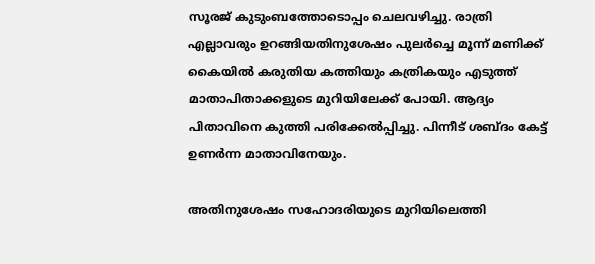സൂരജ് കുടുംബത്തോടൊപ്പം ചെലവഴിച്ചു. രാത്രി എല്ലാവരും ഉറങ്ങിയതിനുശേഷം പുലര്‍ച്ചെ മൂന്ന് മണിക്ക് കൈയില്‍ കരുതിയ കത്തിയും കത്രികയും എടുത്ത് മാതാപിതാക്കളുടെ മുറിയിലേക്ക് പോയി. ആദ്യം പിതാവിനെ കുത്തി പരിക്കേല്‍പ്പിച്ചു. പിന്നീട് ശബ്ദം കേട്ട് ഉണര്‍ന്ന മാതാവിനേയും.

അതിനുശേഷം സഹോദരിയുടെ മുറിയിലെത്തി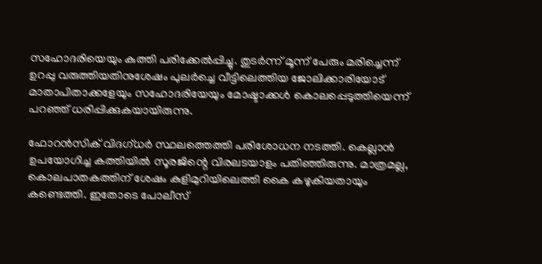സഹോദരിയെയും കുത്തി പരിക്കേല്‍പ്പിച്ചു. തുടര്‍ന്ന് മൂന്ന് പേരും മരിച്ചെന്ന് ഉറപ്പു വരുത്തിയതിനുശേഷം പുലര്‍ച്ചെ വീട്ടിലെത്തിയ ജോലിക്കാരിയോട് മാതാപിതാക്കളേയും സഹോദരിയേയും മോഷ്ടാക്കള്‍ കൊലപ്പെടുത്തിയെന്ന് പറഞ്ഞ് ധരിപ്പിക്കുകയായിരുന്നു.

ഫോറന്‍സിക് വിദഗ്ധര്‍ സ്ഥലത്തെത്തി പരിശോധന നടത്തി. കെല്ലാന്‍ ഉപയോഗിച്ച കത്തിയില്‍ സൂരജിന്റെ വിരലടയാളം പതിഞ്ഞിരുന്നു. മാത്രമല്ല, കൊലപാതകത്തിന് ശേഷം കുളിമുറിയിലെത്തി കൈ കഴുകിയതായും കണ്ടെത്തി. ഇതോടെ പോലീസ്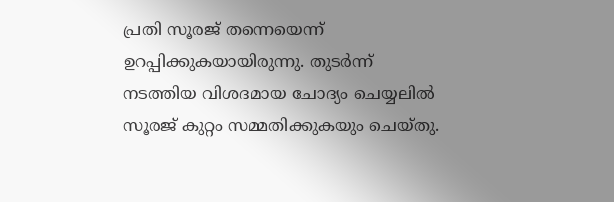പ്രതി സൂരജ് തന്നെയെന്ന് ഉറപ്പിക്കുകയായിരുന്നു. തുടര്‍ന്ന് നടത്തിയ വിശദമായ ചോദ്യം ചെയ്യലില്‍ സൂരജ് കുറ്റം സമ്മതിക്കുകയും ചെയ്തു.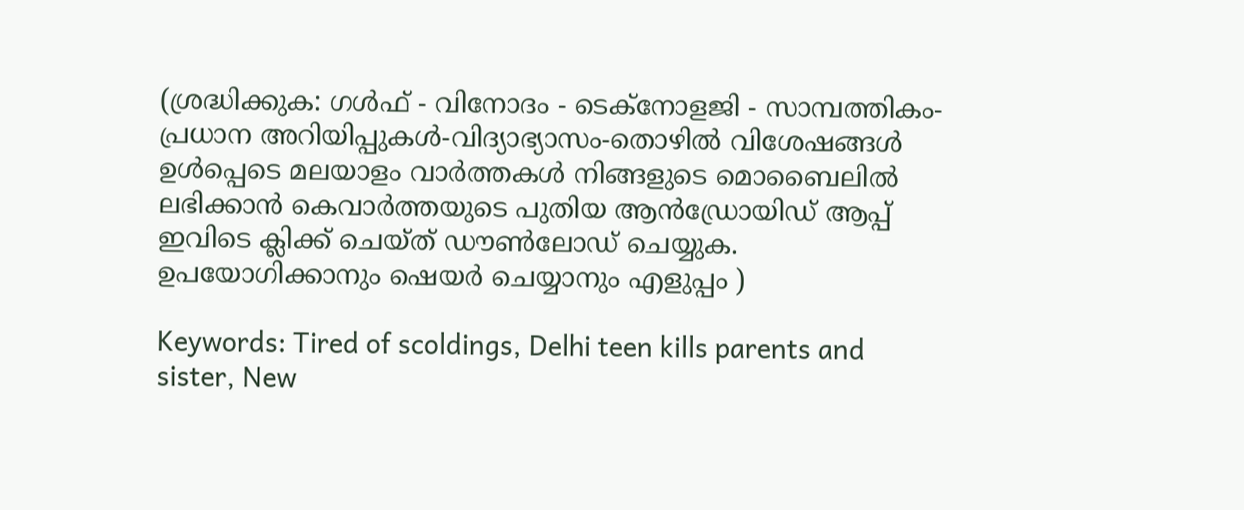(ശ്രദ്ധിക്കുക: ഗൾഫ് - വിനോദം - ടെക്നോളജി - സാമ്പത്തികം- പ്രധാന അറിയിപ്പുകൾ-വിദ്യാഭ്യാസം-തൊഴിൽ വിശേഷങ്ങൾ ഉൾപ്പെടെ മലയാളം വാർത്തകൾ നിങ്ങളുടെ മൊബൈലിൽ ലഭിക്കാൻ കെവാർത്തയുടെ പുതിയ ആൻഡ്രോയിഡ് ആപ്പ് ഇവിടെ ക്ലിക്ക് ചെയ്ത് ഡൗൺലോഡ് ചെയ്യുക. ഉപയോഗിക്കാനും ഷെയർ ചെയ്യാനും എളുപ്പം )

Keywords: Tired of scoldings, Delhi teen kills parents and sister, New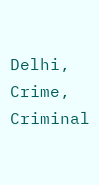Delhi, Crime, Criminal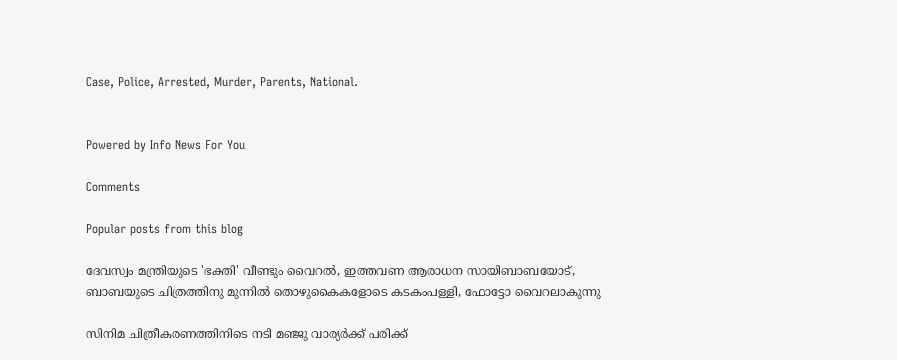Case, Police, Arrested, Murder, Parents, National.


Powered by Info News For You

Comments

Popular posts from this blog

ദേവസ്വം മന്ത്രിയുടെ 'ഭക്തി' വീണ്ടും വൈറല്‍, ഇത്തവണ ആരാധന സായിബാബയോട്, ബാബയുടെ ചിത്രത്തിനു മുന്നില്‍ തൊഴുകൈകളോടെ കടകംപള്ളി, ഫോട്ടോ വൈറലാകുന്നു

സിനിമ ചിത്രീകരണത്തിനിടെ നടി മഞ്ജു വാര്യര്‍ക്ക് പരിക്ക്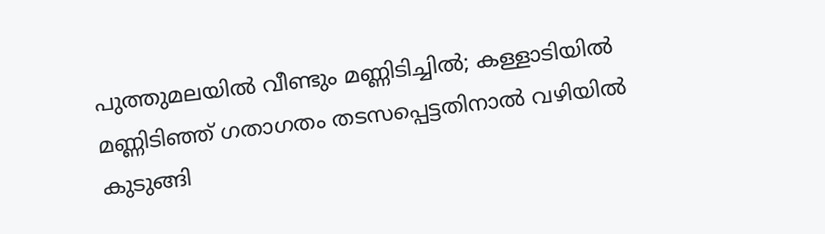പുത്തുമലയില്‍ വീണ്ടും മണ്ണിടിച്ചില്‍; കള്ളാടിയില്‍ മണ്ണിടിഞ്ഞ് ഗതാഗതം തടസപ്പെട്ടതിനാല്‍ വഴിയില്‍ കുടുങ്ങി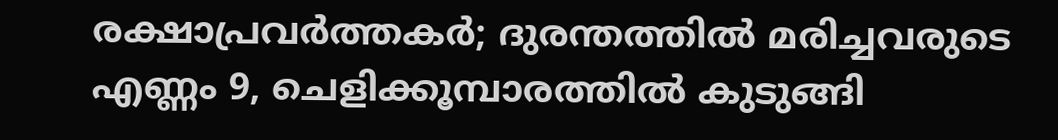രക്ഷാപ്രവര്‍ത്തകര്‍; ദുരന്തത്തില്‍ മരിച്ചവരുടെ എണ്ണം 9, ചെളിക്കൂമ്പാരത്തില്‍ കുടുങ്ങി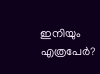ഇനിയും എത്രപേര്‍?